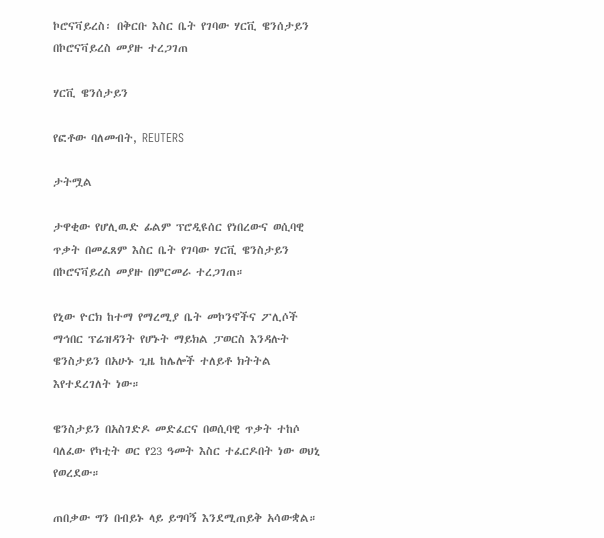ኮሮናቫይረስ፡ በቅርቡ እስር ቤት የገባው ሃርቪ ዌንሰታይን በኮሮናቫይረስ መያዙ ተረጋገጠ

ሃርቪ ዌንሰታይን

የፎቶው ባለመብት, REUTERS

ታትሟል

ታዋቂው የሆሊዉድ ፊልም ፕሮዲዩሰር የነበረውና ወሲባዊ ጥቃት በመፈጸም እስር ቤት የገባው ሃርቪ ዌንስታይን በኮሮናቫይረስ መያዙ በምርመራ ተረጋገጠ።

የኒው ዮርክ ከተማ የማረሚያ ቤት መኮንኖችና ፖሊሶች ማኅበር ፕሬዝዳንት የሆኑት ማይክል ፓወርስ እንዳሉት ዌንስታይን በአሁኑ ጊዜ ከሌሎች ተለይቶ ክትትል እየተደረገለት ነው።

ዌንስታይን በአስገድዶ መድፈርና በወሲባዊ ጥቃት ተከሶ ባለፈው የካቲት ወር የ23 ዓመት እስር ተፈርዶበት ነው ወህኒ የወረደው።

ጠበቃው ግን በብይኑ ላይ ይግባኝ እንደሚጠይቅ አሳውቋል።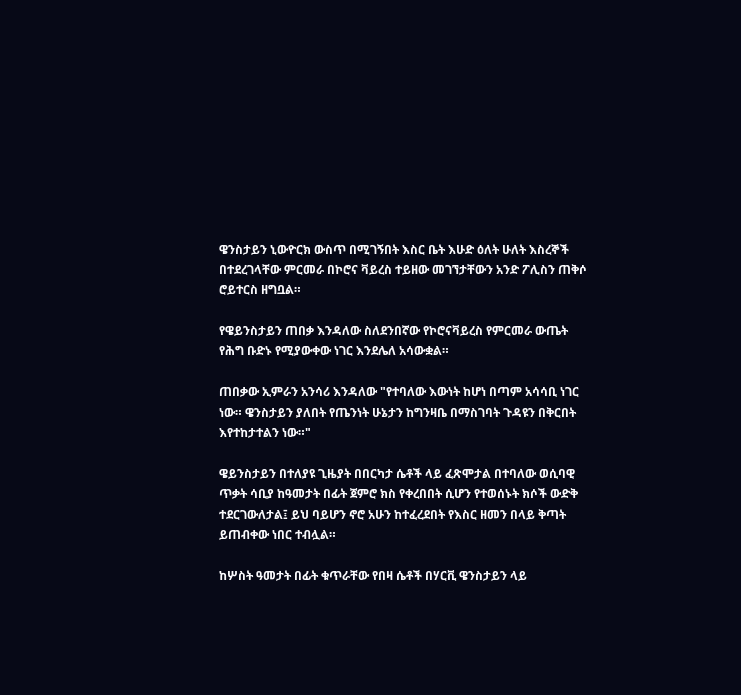ዌንስታይን ኒውዮርክ ውስጥ በሚገኝበት እስር ቤት እሁድ ዕለት ሁለት እስረኞች በተደረገላቸው ምርመራ በኮሮና ቫይረስ ተይዘው መገኘታቸውን አንድ ፖሊስን ጠቅሶ ሮይተርስ ዘግቧል።

የዌይንስታይን ጠበቃ እንዳለው ስለደንበኛው የኮሮናቫይረስ የምርመራ ውጤት የሕግ ቡድኑ የሚያውቀው ነገር እንደሌለ አሳውቋል።

ጠበቃው ኢምራን አንሳሪ እንዳለው "የተባለው እውነት ከሆነ በጣም አሳሳቢ ነገር ነው። ዌንስታይን ያለበት የጤንነት ሁኔታን ከግንዛቤ በማስገባት ጉዳዩን በቅርበት እየተከታተልን ነው።"

ዌይንስታይን በተለያዩ ጊዜያት በበርካታ ሴቶች ላይ ፈጽሞታል በተባለው ወሲባዊ ጥቃት ሳቢያ ከዓመታት በፊት ጀምሮ ክስ የቀረበበት ሲሆን የተወሰኑት ክሶች ውድቅ ተደርገውለታል፤ ይህ ባይሆን ኖሮ አሁን ከተፈረደበት የእስር ዘመን በላይ ቅጣት ይጠብቀው ነበር ተብሏል።

ከሦስት ዓመታት በፊት ቁጥራቸው የበዛ ሴቶች በሃርቪ ዌንስታይን ላይ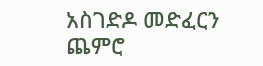አስገድዶ መድፈርን ጨምሮ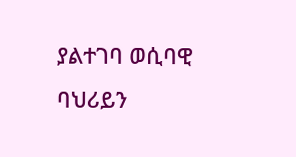ያልተገባ ወሲባዊ ባህሪይን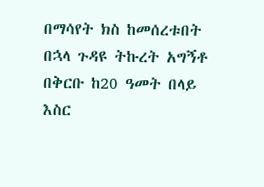በማሳየት ክስ ከመሰረቱበት በኋላ ጉዳዩ ትኩረት አግኝቶ በቅርቡ ከ20 ዓመት በላይ እስር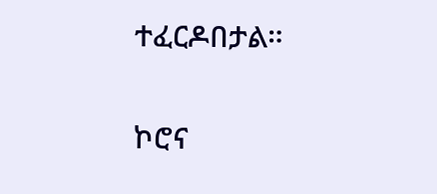ተፈርዶበታል።

ኮሮና